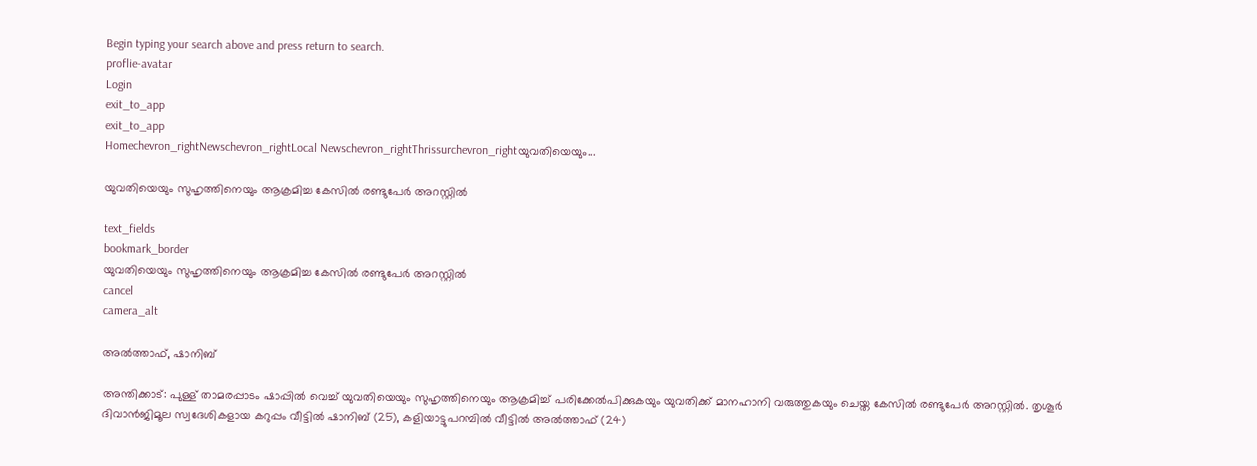Begin typing your search above and press return to search.
proflie-avatar
Login
exit_to_app
exit_to_app
Homechevron_rightNewschevron_rightLocal Newschevron_rightThrissurchevron_rightയുവതിയെയും...

യുവതിയെയും സുഹൃത്തിനെയും ആക്രമിച്ച കേസിൽ രണ്ടുപേർ അറസ്റ്റിൽ

text_fields
bookmark_border
യുവതിയെയും സുഹൃത്തിനെയും ആക്രമിച്ച കേസിൽ രണ്ടുപേർ അറസ്റ്റിൽ
cancel
camera_alt

അൽത്താഫ്, ഷാനിബ്

അന്തിക്കാട്: പുള്ള് താമരപ്പാടം ഷാപ്പിൽ വെച്ച് യുവതിയെയും സുഹൃത്തിനെയും ആക്രമിച്ച് പരിക്കേൽപിക്കുകയും യുവതിക്ക് മാനഹാനി വരുത്തുകയും ചെയ്ത കേസിൽ രണ്ടുപേർ അറസ്റ്റിൽ. തൃശൂർ ദിവാൻജിമൂല സ്വദേശികളായ കറുപ്പം വീട്ടിൽ ഷാനിബ് (25), കളിയാട്ടുപറമ്പിൽ വീട്ടിൽ അൽത്താഫ് (24)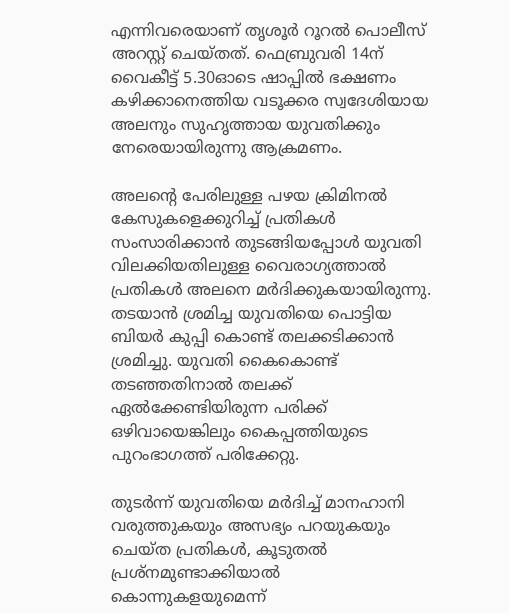എന്നിവരെയാണ് തൃശൂർ റൂറൽ പൊലീസ് അറസ്റ്റ് ചെയ്തത്. ഫെബ്രുവരി 14ന് വൈകീട്ട് 5.30ഓടെ ഷാപ്പിൽ ഭക്ഷണം കഴിക്കാനെത്തിയ വടൂക്കര സ്വദേശിയായ അലനും സുഹൃത്തായ യുവതിക്കും നേരെയായിരുന്നു ആക്രമണം.

അലന്റെ പേരിലുള്ള പഴയ ക്രിമിനൽ കേസുകളെക്കുറിച്ച് പ്രതികൾ സംസാരിക്കാൻ തുടങ്ങിയപ്പോൾ യുവതി വിലക്കിയതിലുള്ള വൈരാഗ്യത്താൽ പ്രതികൾ അലനെ മർദിക്കുകയായിരുന്നു. തടയാൻ ശ്രമിച്ച യുവതിയെ പൊട്ടിയ ബിയർ കുപ്പി കൊണ്ട് തലക്കടിക്കാൻ ശ്രമിച്ചു. യുവതി കൈകൊണ്ട് തടഞ്ഞതിനാൽ തലക്ക് ഏൽക്കേണ്ടിയിരുന്ന പരിക്ക് ഒഴിവായെങ്കിലും കൈപ്പത്തിയുടെ പുറംഭാഗത്ത് പരിക്കേറ്റു.

തുടർന്ന് യുവതിയെ മർദിച്ച് മാനഹാനി വരുത്തുകയും അസഭ്യം പറയുകയും ചെയ്ത പ്രതികൾ, കൂടുതൽ പ്രശ്നമുണ്ടാക്കിയാൽ കൊന്നുകളയുമെന്ന്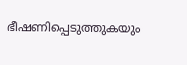ഭീഷണിപ്പെടുത്തുകയും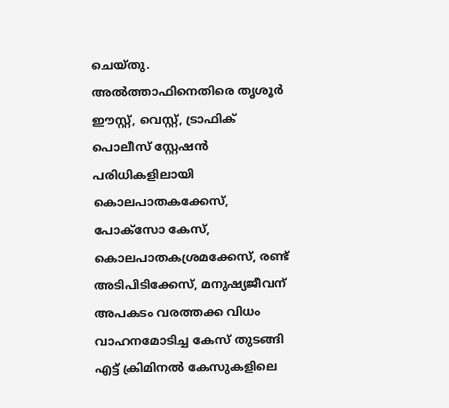ചെയ്തു. അൽത്താഫിനെതിരെ തൃശൂർ ഈസ്റ്റ്, വെസ്റ്റ്, ട്രാഫിക് പൊലീസ് സ്റ്റേഷൻ പരിധികളിലായി കൊലപാതകക്കേസ്, പോക്സോ കേസ്, കൊലപാതകശ്രമക്കേസ്, രണ്ട് അടിപിടിക്കേസ്, മനുഷ്യജീവന് അപകടം വരത്തക്ക വിധം വാഹനമോടിച്ച കേസ് തുടങ്ങി എട്ട് ക്രിമിനൽ കേസുകളിലെ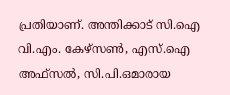പ്രതിയാണ്. അന്തിക്കാട് സി.ഐ വി.എം. കേഴ്സൺ, എസ്.ഐ അഫ്സൽ, സി.പി.ഒമാരായ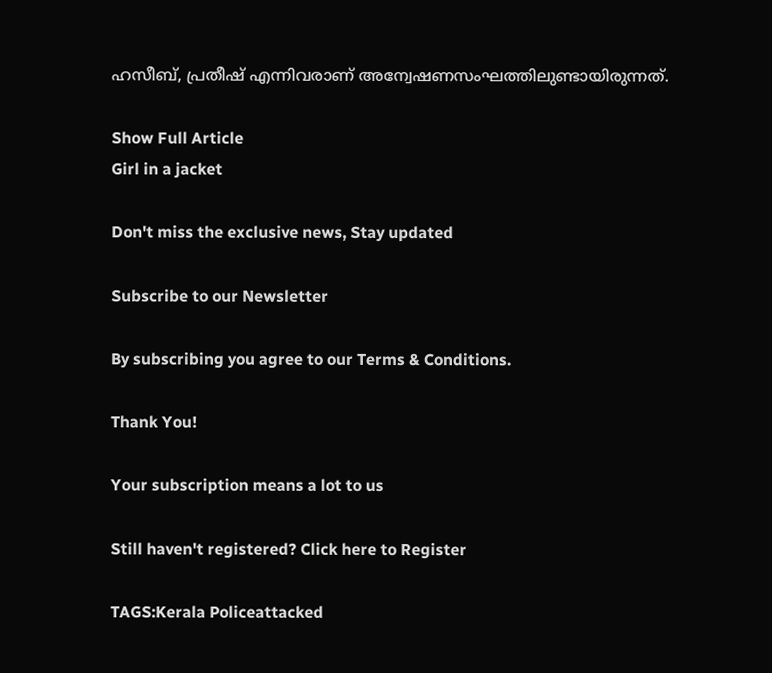ഹസീബ്, പ്രതീഷ് എന്നിവരാണ് അന്വേഷണസംഘത്തിലുണ്ടായിരുന്നത്.

Show Full Article
Girl in a jacket

Don't miss the exclusive news, Stay updated

Subscribe to our Newsletter

By subscribing you agree to our Terms & Conditions.

Thank You!

Your subscription means a lot to us

Still haven't registered? Click here to Register

TAGS:Kerala Policeattacked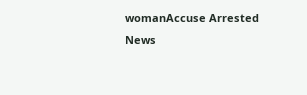womanAccuse Arrested
News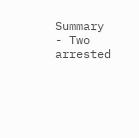Summary - Two arrested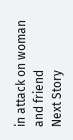in attack on woman and friend
Next Story